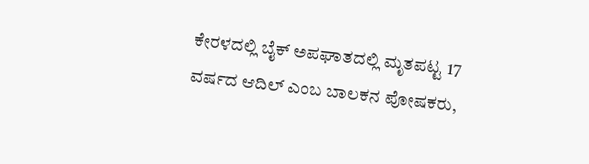ಕೇರಳದಲ್ಲಿ ಬೈಕ್ ಅಪಘಾತದಲ್ಲಿ ಮೃತಪಟ್ಟ 17 ವರ್ಷದ ಆದಿಲ್ ಎಂಬ ಬಾಲಕನ ಪೋಷಕರು,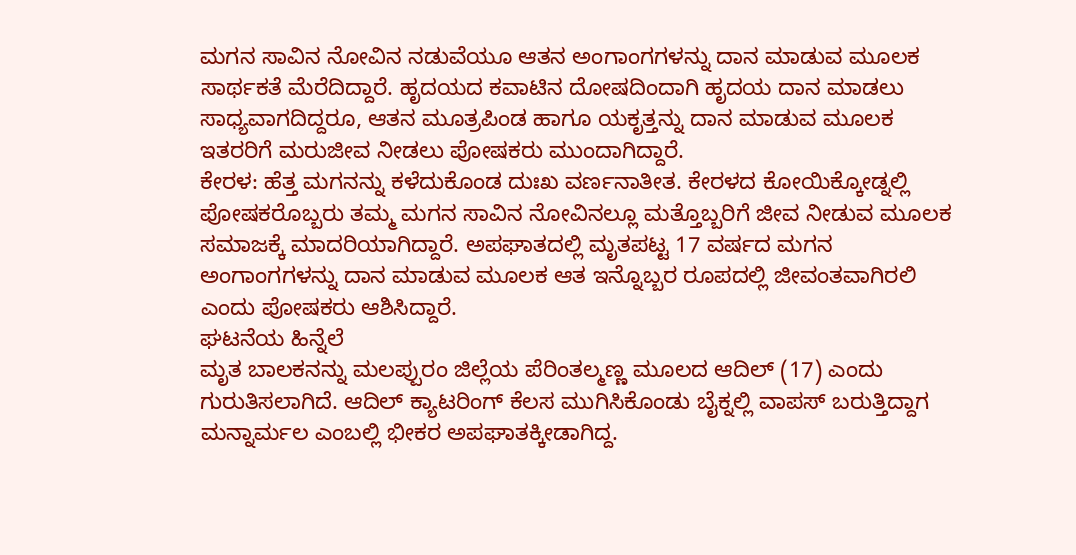ಮಗನ ಸಾವಿನ ನೋವಿನ ನಡುವೆಯೂ ಆತನ ಅಂಗಾಂಗಗಳನ್ನು ದಾನ ಮಾಡುವ ಮೂಲಕ ಸಾರ್ಥಕತೆ ಮೆರೆದಿದ್ದಾರೆ. ಹೃದಯದ ಕವಾಟಿನ ದೋಷದಿಂದಾಗಿ ಹೃದಯ ದಾನ ಮಾಡಲು ಸಾಧ್ಯವಾಗದಿದ್ದರೂ, ಆತನ ಮೂತ್ರಪಿಂಡ ಹಾಗೂ ಯಕೃತ್ತನ್ನು ದಾನ ಮಾಡುವ ಮೂಲಕ ಇತರರಿಗೆ ಮರುಜೀವ ನೀಡಲು ಪೋಷಕರು ಮುಂದಾಗಿದ್ದಾರೆ.
ಕೇರಳ: ಹೆತ್ತ ಮಗನನ್ನು ಕಳೆದುಕೊಂಡ ದುಃಖ ವರ್ಣನಾತೀತ. ಕೇರಳದ ಕೋಯಿಕ್ಕೋಡ್ನಲ್ಲಿ ಪೋಷಕರೊಬ್ಬರು ತಮ್ಮ ಮಗನ ಸಾವಿನ ನೋವಿನಲ್ಲೂ ಮತ್ತೊಬ್ಬರಿಗೆ ಜೀವ ನೀಡುವ ಮೂಲಕ ಸಮಾಜಕ್ಕೆ ಮಾದರಿಯಾಗಿದ್ದಾರೆ. ಅಪಘಾತದಲ್ಲಿ ಮೃತಪಟ್ಟ 17 ವರ್ಷದ ಮಗನ ಅಂಗಾಂಗಗಳನ್ನು ದಾನ ಮಾಡುವ ಮೂಲಕ ಆತ ಇನ್ನೊಬ್ಬರ ರೂಪದಲ್ಲಿ ಜೀವಂತವಾಗಿರಲಿ ಎಂದು ಪೋಷಕರು ಆಶಿಸಿದ್ದಾರೆ.
ಘಟನೆಯ ಹಿನ್ನೆಲೆ
ಮೃತ ಬಾಲಕನನ್ನು ಮಲಪ್ಪುರಂ ಜಿಲ್ಲೆಯ ಪೆರಿಂತಲ್ಮಣ್ಣ ಮೂಲದ ಆದಿಲ್ (17) ಎಂದು ಗುರುತಿಸಲಾಗಿದೆ. ಆದಿಲ್ ಕ್ಯಾಟರಿಂಗ್ ಕೆಲಸ ಮುಗಿಸಿಕೊಂಡು ಬೈಕ್ನಲ್ಲಿ ವಾಪಸ್ ಬರುತ್ತಿದ್ದಾಗ ಮನ್ನಾರ್ಮಲ ಎಂಬಲ್ಲಿ ಭೀಕರ ಅಪಘಾತಕ್ಕೀಡಾಗಿದ್ದ.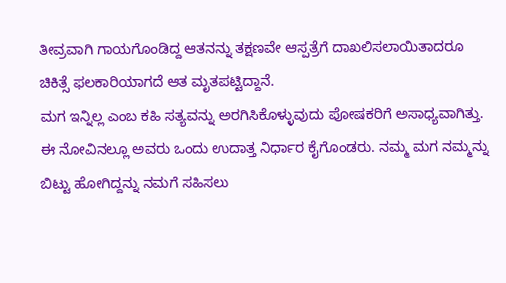ತೀವ್ರವಾಗಿ ಗಾಯಗೊಂಡಿದ್ದ ಆತನನ್ನು ತಕ್ಷಣವೇ ಆಸ್ಪತ್ರೆಗೆ ದಾಖಲಿಸಲಾಯಿತಾದರೂ ಚಿಕಿತ್ಸೆ ಫಲಕಾರಿಯಾಗದೆ ಆತ ಮೃತಪಟ್ಟಿದ್ದಾನೆ.
ಮಗ ಇನ್ನಿಲ್ಲ ಎಂಬ ಕಹಿ ಸತ್ಯವನ್ನು ಅರಗಿಸಿಕೊಳ್ಳುವುದು ಪೋಷಕರಿಗೆ ಅಸಾಧ್ಯವಾಗಿತ್ತು. ಈ ನೋವಿನಲ್ಲೂ ಅವರು ಒಂದು ಉದಾತ್ತ ನಿರ್ಧಾರ ಕೈಗೊಂಡರು. ನಮ್ಮ ಮಗ ನಮ್ಮನ್ನು ಬಿಟ್ಟು ಹೋಗಿದ್ದನ್ನು ನಮಗೆ ಸಹಿಸಲು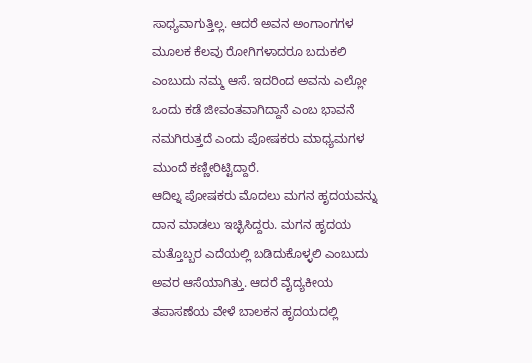ಸಾಧ್ಯವಾಗುತ್ತಿಲ್ಲ. ಆದರೆ ಅವನ ಅಂಗಾಂಗಗಳ ಮೂಲಕ ಕೆಲವು ರೋಗಿಗಳಾದರೂ ಬದುಕಲಿ ಎಂಬುದು ನಮ್ಮ ಆಸೆ. ಇದರಿಂದ ಅವನು ಎಲ್ಲೋ ಒಂದು ಕಡೆ ಜೀವಂತವಾಗಿದ್ದಾನೆ ಎಂಬ ಭಾವನೆ ನಮಗಿರುತ್ತದೆ ಎಂದು ಪೋಷಕರು ಮಾಧ್ಯಮಗಳ ಮುಂದೆ ಕಣ್ಣೀರಿಟ್ಟಿದ್ದಾರೆ.
ಆದಿಲ್ನ ಪೋಷಕರು ಮೊದಲು ಮಗನ ಹೃದಯವನ್ನು ದಾನ ಮಾಡಲು ಇಚ್ಛಿಸಿದ್ದರು. ಮಗನ ಹೃದಯ ಮತ್ತೊಬ್ಬರ ಎದೆಯಲ್ಲಿ ಬಡಿದುಕೊಳ್ಳಲಿ ಎಂಬುದು ಅವರ ಆಸೆಯಾಗಿತ್ತು. ಆದರೆ ವೈದ್ಯಕೀಯ ತಪಾಸಣೆಯ ವೇಳೆ ಬಾಲಕನ ಹೃದಯದಲ್ಲಿ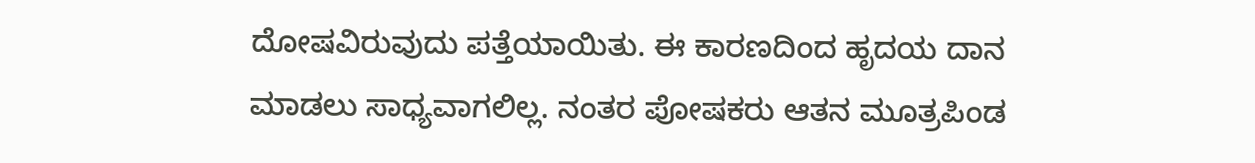ದೋಷವಿರುವುದು ಪತ್ತೆಯಾಯಿತು. ಈ ಕಾರಣದಿಂದ ಹೃದಯ ದಾನ ಮಾಡಲು ಸಾಧ್ಯವಾಗಲಿಲ್ಲ. ನಂತರ ಪೋಷಕರು ಆತನ ಮೂತ್ರಪಿಂಡ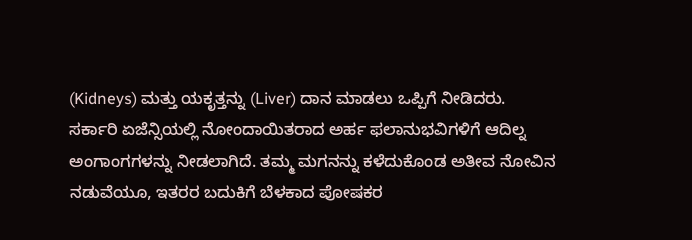(Kidneys) ಮತ್ತು ಯಕೃತ್ತನ್ನು (Liver) ದಾನ ಮಾಡಲು ಒಪ್ಪಿಗೆ ನೀಡಿದರು.
ಸರ್ಕಾರಿ ಏಜೆನ್ಸಿಯಲ್ಲಿ ನೋಂದಾಯಿತರಾದ ಅರ್ಹ ಫಲಾನುಭವಿಗಳಿಗೆ ಆದಿಲ್ನ ಅಂಗಾಂಗಗಳನ್ನು ನೀಡಲಾಗಿದೆ. ತಮ್ಮ ಮಗನನ್ನು ಕಳೆದುಕೊಂಡ ಅತೀವ ನೋವಿನ ನಡುವೆಯೂ, ಇತರರ ಬದುಕಿಗೆ ಬೆಳಕಾದ ಪೋಷಕರ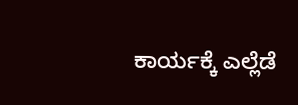ಕಾರ್ಯಕ್ಕೆ ಎಲ್ಲೆಡೆ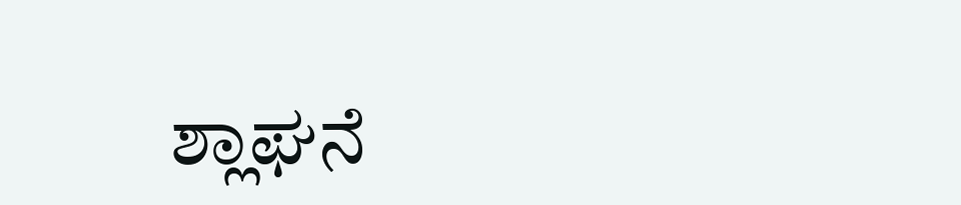ಶ್ಲಾಘನೆ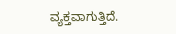ವ್ಯಕ್ತವಾಗುತ್ತಿದೆ.